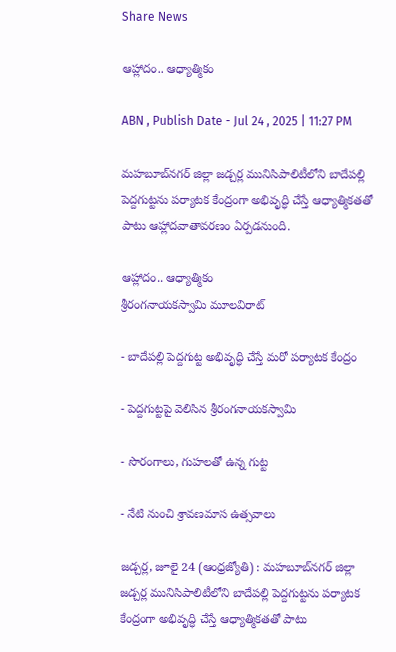Share News

ఆహ్లాదం.. ఆధ్యాత్మికం

ABN , Publish Date - Jul 24 , 2025 | 11:27 PM

మహబూబ్‌నగర్‌ జిల్లా జడ్చర్ల మునిసిపాలిటీలోని బాదేపల్లి పెద్దగుట్టను పర్యాటక కేంద్రంగా అభివృద్ధి చేస్తే ఆధ్యాత్మికతతో పాటు ఆహ్లాదవాతావరణం ఏర్పడనుంది.

ఆహ్లాదం.. ఆధ్యాత్మికం
శ్రీరంగనాయకస్వామి మూలవిరాట్‌

- బాదేపల్లి పెద్దగుట్ట అభివృద్ధి చేస్తే మరో పర్యాటక కేంద్రం

- పెద్దగుట్టపై వెలిసిన శ్రీరంగనాయకస్వామి

- సొరంగాలు, గుహలతో ఉన్న గుట్ట

- నేటి నుంచి శ్రావణమాస ఉత్సవాలు

జడ్చర్ల, జూలై 24 (ఆంధ్రజ్యోతి) : మహబూబ్‌నగర్‌ జిల్లా జడ్చర్ల మునిసిపాలిటీలోని బాదేపల్లి పెద్దగుట్టను పర్యాటక కేంద్రంగా అభివృద్ధి చేస్తే ఆధ్యాత్మికతతో పాటు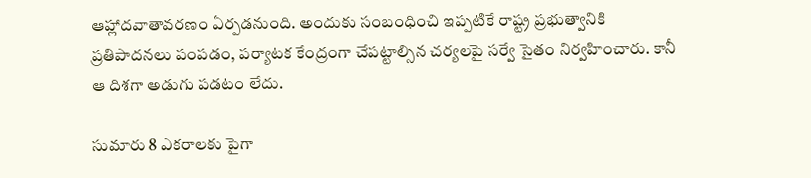ఆహ్లాదవాతావరణం ఏర్పడనుంది. అందుకు సంబంధించి ఇప్పటికే రాష్ట్ర ప్రభుత్వానికి ప్రతిపాదనలు పంపడం, పర్యాటక కేంద్రంగా చేపట్టాల్సిన చర్యలపై సర్వే సైతం నిర్వహించారు. కానీ ఆ దిశగా అడుగు పడటం లేదు.

సుమారు 8 ఎకరాలకు పైగా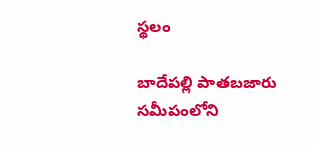స్థలం

బాదేపల్లి పాతబజారు సమీపంలోని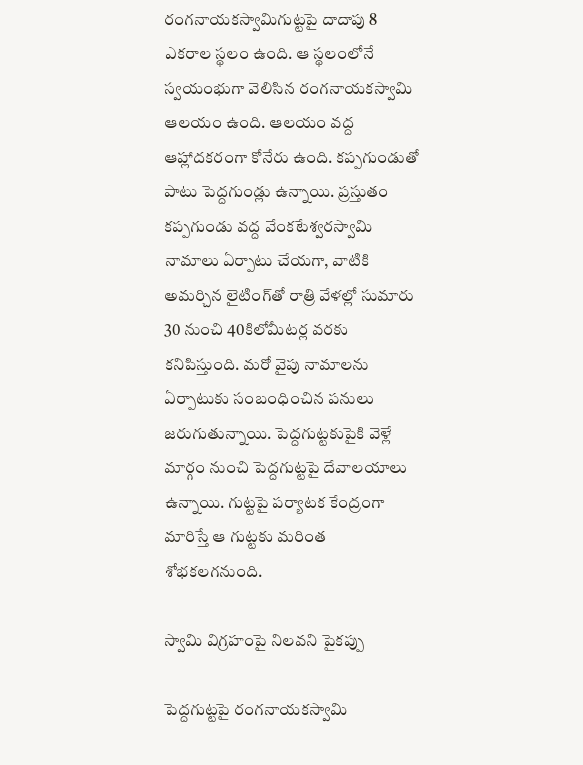రంగనాయకస్వామిగుట్టపై దాదాపు 8 ఎకరాల స్థలం ఉంది. ఆ స్థలంలోనే స్వయంభుగా వెలిసిన రంగనాయకస్వామి ఆలయం ఉంది. ఆలయం వద్ద ఆహ్లాదకరంగా కోనేరు ఉంది. కప్పగుండుతో పాటు పెద్దగుండ్లు ఉన్నాయి. ప్రస్తుతం కప్పగుండు వద్ద వేంకటేశ్వరస్వామి నామాలు ఏర్పాటు చేయగా, వాటికి అమర్చిన లైటింగ్‌తో రాత్రి వేళల్లో సుమారు 30 నుంచి 40కిలోమీటర్ల వరకు కనిపిస్తుంది. మరో వైపు నామాలను ఏర్పాటుకు సంబంధించిన పనులు జరుగుతున్నాయి. పెద్దగుట్టకుపైకి వెళ్లే మార్గం నుంచి పెద్దగుట్టపై దేవాలయాలు ఉన్నాయి. గుట్టపై పర్యాటక కేంద్రంగా మారిస్తే ఆ గుట్టకు మరింత శోభకలగనుంది.

స్వామి విగ్రహంపై నిలవని పైకప్పు

పెద్దగుట్టపై రంగనాయకస్వామి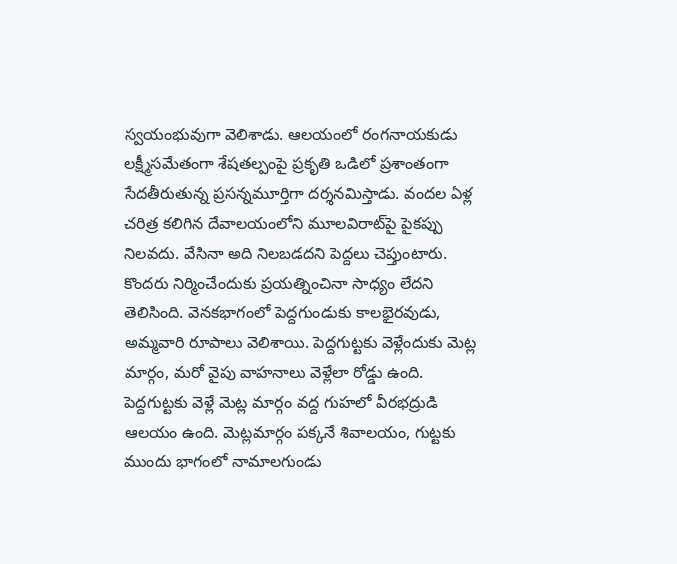స్వయంభువుగా వెలిశాడు. ఆలయంలో రంగనాయకుడు లక్ష్మీసమేతంగా శేషతల్పంపై ప్రకృతి ఒడిలో ప్రశాంతంగా సేదతీరుతున్న ప్రసన్నమూర్తిగా దర్శనమిస్తాడు. వందల ఏళ్ల చరిత్ర కలిగిన దేవాలయంలోని మూలవిరాట్‌పై పైకప్పు నిలవదు. వేసినా అది నిలబడదని పెద్దలు చెప్తుంటారు. కొందరు నిర్మించేందుకు ప్రయత్నించినా సాధ్యం లేదని తెలిసింది. వెనకభాగంలో పెద్దగుండుకు కాలభైరవుడు, అమ్మవారి రూపాలు వెలిశాయి. పెద్దగుట్టకు వెళ్లేందుకు మెట్ల మార్గం, మరో వైపు వాహనాలు వెళ్లేలా రోడ్డు ఉంది. పెద్దగుట్టకు వెళ్లే మెట్ల మార్గం వద్ద గుహలో వీరభద్రుడి ఆలయం ఉంది. మెట్లమార్గం పక్కనే శివాలయం, గుట్టకు ముందు భాగంలో నామాలగుండు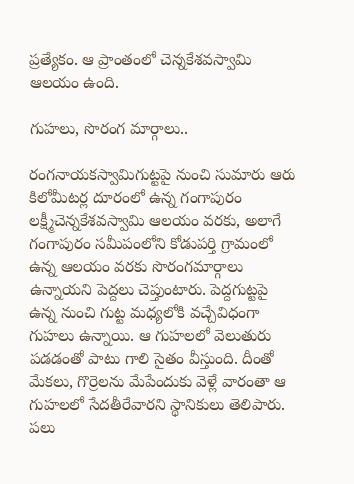ప్రత్యేకం. ఆ ప్రాంతంలో చెన్నకేశవస్వామి ఆలయం ఉంది.

గుహలు, సొరంగ మార్గాలు..

రంగనాయకస్వామిగుట్టపై నుంచి సుమారు ఆరు కిలోమీటర్ల దూరంలో ఉన్న గంగాపురం లక్ష్మీచెన్నకేశవస్వామి ఆలయం వరకు, అలాగే గంగాపురం సమీపంలోని కోడుపర్తి గ్రామంలో ఉన్న ఆలయం వరకు సొరంగమార్గాలు ఉన్నాయని పెద్దలు చెప్తుంటారు. పెద్దగుట్టపై ఉన్న నుంచి గుట్ట మధ్యలోకి వచ్చేవిధంగా గుహలు ఉన్నాయి. ఆ గుహలలో వెలుతురు పడడంతో పాటు గాలి సైతం వీస్తుంది. దీంతో మేకలు, గొర్రెలను మేపేందుకు వెళ్లే వారంతా ఆ గుహలలో సేదతీరేవారని స్థానికులు తెలిపారు. పలు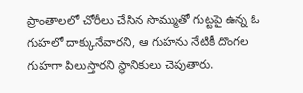ప్రాంతాలలో చోరీలు చేసిన సొమ్ముతో గుట్టపై ఉన్న ఓ గుహలో దాక్కునేవారని, ఆ గుహను నేటికీ దొంగల గుహగా పిలుస్తారని స్థానికులు చెపుతారు.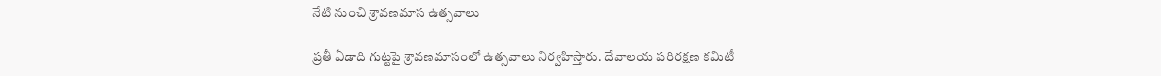నేటి నుంచి శ్రావణమాస ఉత్సవాలు

ప్రతీ ఏడాది గుట్టపై శ్రావణమాసంలో ఉత్సవాలు నిర్వహిస్తారు. దేవాలయ పరిరక్షణ కమిటీ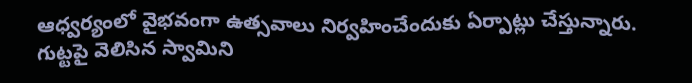ఆధ్వర్యంలో వైభవంగా ఉత్సవాలు నిర్వహించేందుకు ఏర్పాట్లు చేస్తున్నారు. గుట్టపై వెలిసిన స్వామిని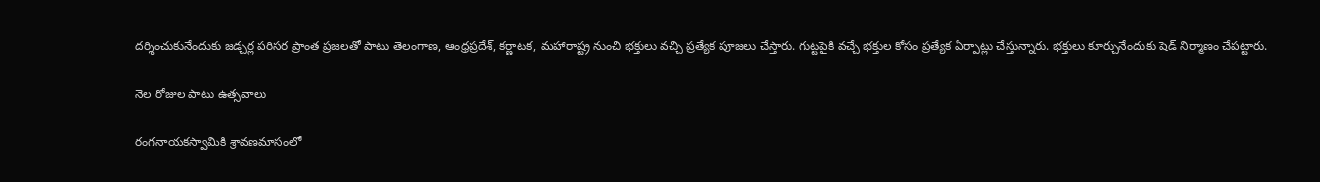దర్శించుకునేందుకు జడ్చర్ల పరిసర ప్రాంత ప్రజలతో పాటు తెలంగాణ, ఆంధ్రప్రదేశ్‌, కర్ణాటక, మహారాష్ట్ర నుంచి భక్తులు వచ్చి ప్రత్యేక పూజలు చేస్తారు. గుట్టపైకి వచ్చే భక్తుల కోసం ప్రత్యేక ఏర్పాట్లు చేస్తున్నారు. భక్తులు కూర్చునేందుకు షెడ్‌ నిర్మాణం చేపట్టారు.

నెల రోజుల పాటు ఉత్సవాలు

రంగనాయకస్వామికి శ్రావణమాసంలో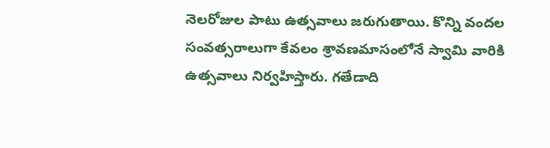నెలరోజుల పాటు ఉత్సవాలు జరుగుతాయి. కొన్ని వందల సంవత్సరాలుగా కేవలం శ్రావణమాసంలోనే స్వామి వారికి ఉత్సవాలు నిర్వహిస్తారు. గతేడాది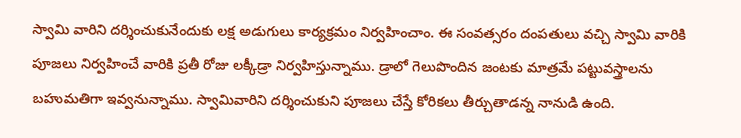స్వామి వారిని దర్శించుకునేందుకు లక్ష అడుగులు కార్యక్రమం నిర్వహించాం. ఈ సంవత్సరం దంపతులు వచ్చి స్వామి వారికి పూజలు నిర్వహించే వారికి ప్రతీ రోజు లక్కీడ్రా నిర్వహిస్తున్నాము. డ్రాలో గెలుపొందిన జంటకు మాత్రమే పట్టువస్త్రాలను బహుమతిగా ఇవ్వనున్నాము. స్వామివారిని దర్శించుకుని పూజలు చేస్తే కోరికలు తీర్చుతాడన్న నానుడి ఉంది.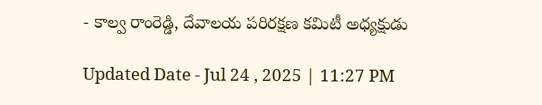- కాల్వ రాంరెడ్డి, దేవాలయ పరిరక్షణ కమిటీ అధ్యక్షుడు

Updated Date - Jul 24 , 2025 | 11:27 PM